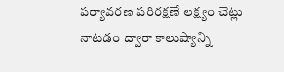పర్యావరణ పరిరక్షణే లక్ష్యం చెట్లు నాటడం ద్వారా కాలుష్యాన్ని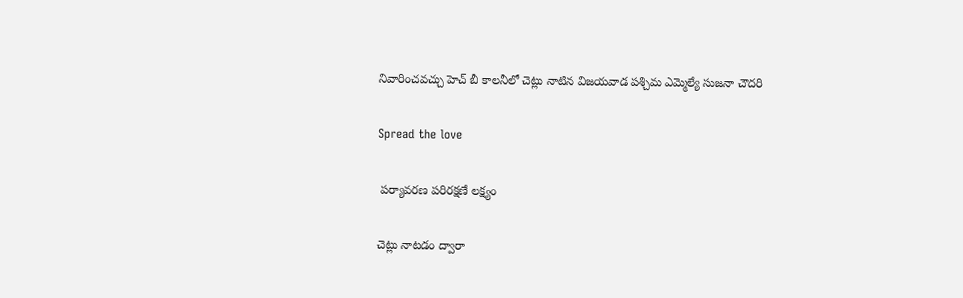నివారించవచ్చు హెచ్ బీ కాలనీలో చెట్లు నాటిన విజయవాడ పశ్చిమ ఎమ్మెల్యే సుజనా చౌదరి

Spread the love

 పర్యావరణ పరిరక్షణే లక్ష్యం

చెట్లు నాటడం ద్వారా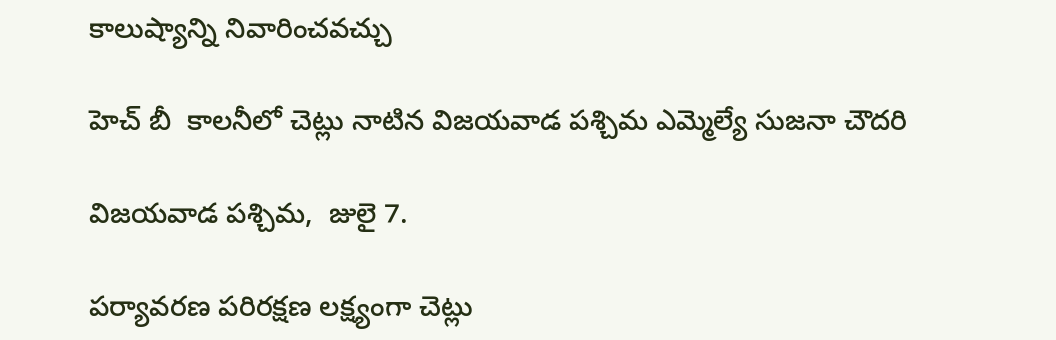కాలుష్యాన్ని నివారించవచ్చు

హెచ్ బీ  కాలనీలో చెట్లు నాటిన విజయవాడ పశ్చిమ ఎమ్మెల్యే సుజనా చౌదరి

విజయవాడ పశ్చిమ,  జులై 7.

పర్యావరణ పరిరక్షణ లక్ష్యంగా చెట్లు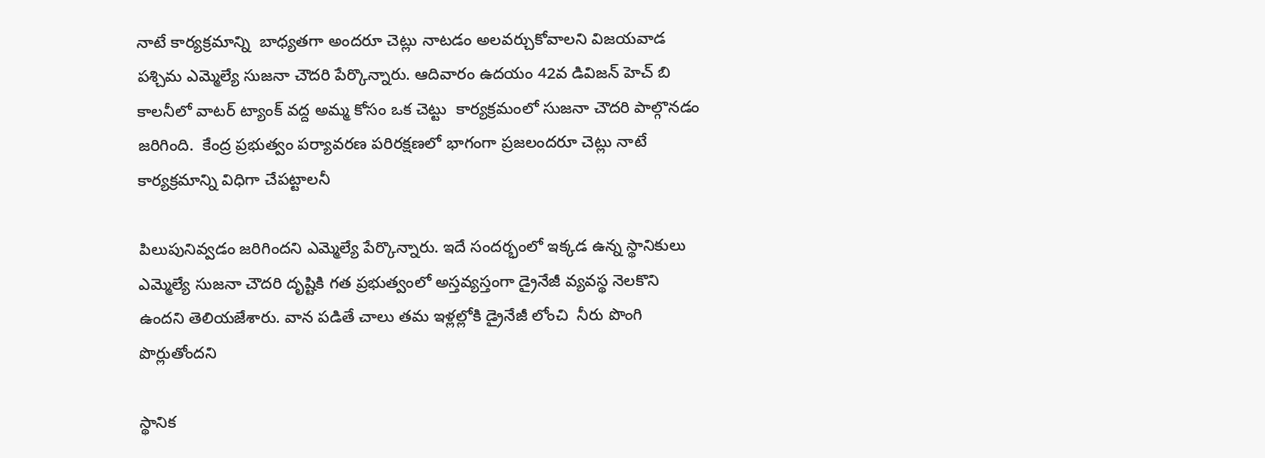నాటే కార్యక్రమాన్ని  బాధ్యతగా అందరూ చెట్లు నాటడం అలవర్చుకోవాలని విజయవాడ పశ్చిమ ఎమ్మెల్యే సుజనా చౌదరి పేర్కొన్నారు. ఆదివారం ఉదయం 42వ డివిజన్ హెచ్ బి కాలనీలో వాటర్ ట్యాంక్ వద్ద అమ్మ కోసం ఒక చెట్టు  కార్యక్రమంలో సుజనా చౌదరి పాల్గొనడం జరిగింది.  కేంద్ర ప్రభుత్వం పర్యావరణ పరిరక్షణలో భాగంగా ప్రజలందరూ చెట్లు నాటే కార్యక్రమాన్ని విధిగా చేపట్టాలనీ

పిలుపునివ్వడం జరిగిందని ఎమ్మెల్యే పేర్కొన్నారు. ఇదే సందర్భంలో ఇక్కడ ఉన్న స్థానికులు ఎమ్మెల్యే సుజనా చౌదరి దృష్టికి గత ప్రభుత్వంలో అస్తవ్యస్తంగా డ్రైనేజీ వ్యవస్థ నెలకొని ఉందని తెలియజేశారు. వాన పడితే చాలు తమ ఇళ్లల్లోకి డ్రైనేజీ లోంచి  నీరు పొంగి పొర్లుతోందని

స్థానిక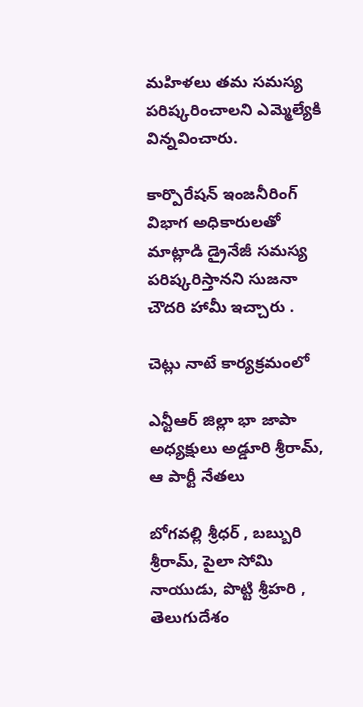మహిళలు తమ సమస్య పరిష్కరించాలని ఎమ్మెల్యేకి విన్నవించారు.

కార్పొరేషన్ ఇంజనీరింగ్ విభాగ అధికారులతో మాట్లాడి డ్రైనేజీ సమస్య పరిష్కరిస్తానని సుజనా చౌదరి హామీ ఇచ్చారు .

చెట్లు నాటే కార్యక్రమంలో

ఎన్టీఆర్ జిల్లా భా జాపా అధ్యక్షులు అడ్డూరి శ్రీరామ్,  ఆ పార్టీ నేతలు

బోగవల్లి శ్రీధర్ , బబ్బురి శ్రీరామ్, పైలా సోమి నాయుడు, పొట్టి శ్రీహరి , తెలుగుదేశం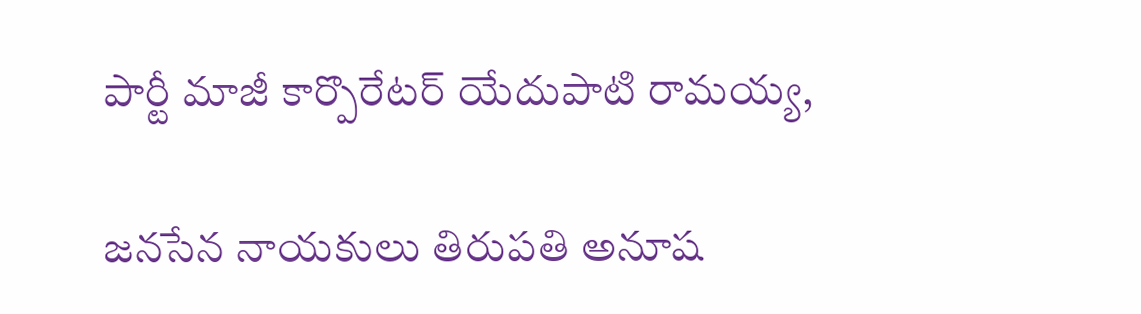పార్టీ మాజీ కార్పొరేటర్ యేదుపాటి రామయ్య,

జనసేన నాయకులు తిరుపతి అనూష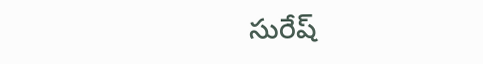సురేష్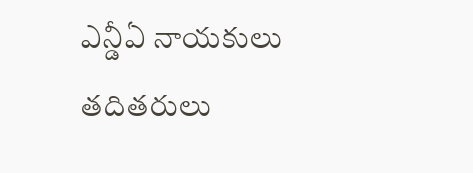ఎన్డీఏ నాయకులు తదితరులు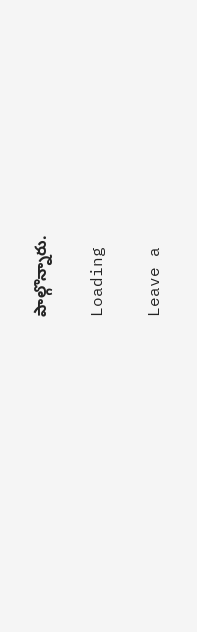పాల్గొన్నారు.

Loading

Leave a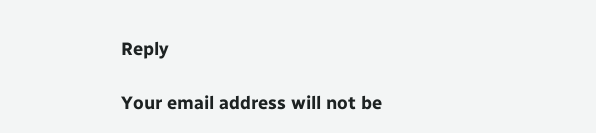Reply

Your email address will not be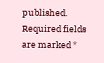published. Required fields are marked *